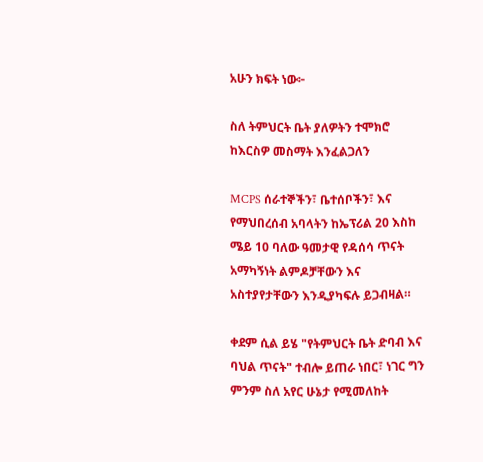አሁን ክፍት ነው፦

ስለ ትምህርት ቤት ያለዎትን ተሞክሮ ከእርስዎ መስማት እንፈልጋለን

MCPS ሰራተኞችን፣ ቤተሰቦችን፣ እና የማህበረሰብ አባላትን ከኤፕሪል 20 እስከ ሜይ 10 ባለው ዓመታዊ የዳሰሳ ጥናት አማካኝነት ልምዶቻቸውን እና አስተያየታቸውን እንዲያካፍሉ ይጋብዛል።

ቀደም ሲል ይሄ "የትምህርት ቤት ድባብ እና ባህል ጥናት" ተብሎ ይጠራ ነበር፣ ነገር ግን ምንም ስለ አየር ሁኔታ የሚመለከት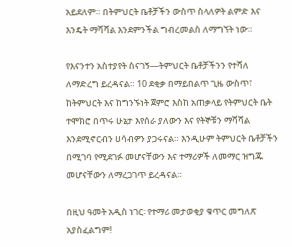አይደለም። በትምህርት ቤቶቻችን ውስጥ ስላለዎት ልምድ እና እንዴት ማሻሻል እንደምንችል ግብረመልስ ለማግኘት ነው።

የእናንተን አስተያየት ስናገኝ—ትምህርት ቤቶቻችንን የተሻለ ለማድረግ ይረዳናል። 10 ደቂቃ በማይበልጥ ጊዜ ውስጥ፣ ከትምህርት እና ከግንኙነት ጀምሮ እስከ አጠቃላይ የትምህርት ቤት ተሞክሮ በጥሩ ሁኔታ እየሰራ ያለውን እና የትኞቹን ማሻሻል እንደሚኖርብን ሀሳብዎን ያጋሩናል። እንዲሁም ትምህርት ቤቶቻችን በሚገባ የሚደገፉ መሆናቸውን እና ተማሪዎች ለመማር ዝግጁ መሆናቸውን ለማረጋገጥ ይረዳናል።

በዚህ ዓመት አዲስ ነገር፡ የተማሪ መታወቂያ ቁጥር መግለጽ አያስፈልግም!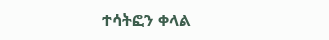ተሳትፎን ቀላል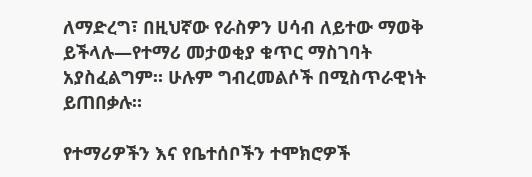ለማድረግ፣ በዚህኛው የራስዎን ሀሳብ ለይተው ማወቅ ይችላሉ—የተማሪ መታወቂያ ቁጥር ማስገባት አያስፈልግም። ሁሉም ግብረመልሶች በሚስጥራዊነት ይጠበቃሉ።

የተማሪዎችን እና የቤተሰቦችን ተሞክሮዎች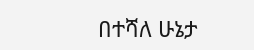በተሻለ ሁኔታ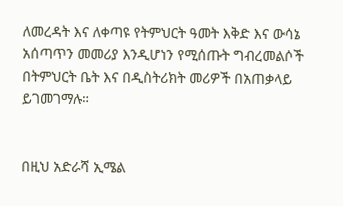ለመረዳት እና ለቀጣዩ የትምህርት ዓመት እቅድ እና ውሳኔ አሰጣጥን መመሪያ እንዲሆነን የሚሰጡት ግብረመልሶች በትምህርት ቤት እና በዲስትሪክት መሪዎች በአጠቃላይ ይገመገማሉ።


በዚህ አድራሻ ኢሜል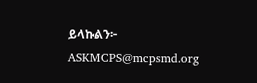ይላኩልን፦ ASKMCPS@mcpsmd.org